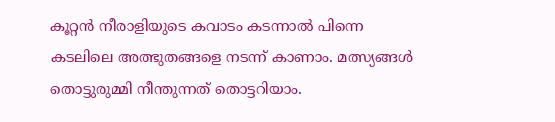കൂറ്റന്‍ നീരാളിയുടെ കവാടം കടന്നാല്‍ പിന്നെ കടലിലെ അത്ഭുതങ്ങളെ നടന്ന് കാണാം. മത്സ്യങ്ങള്‍ തൊട്ടുരുമ്മി നീന്തുന്നത് തൊട്ടറിയാം.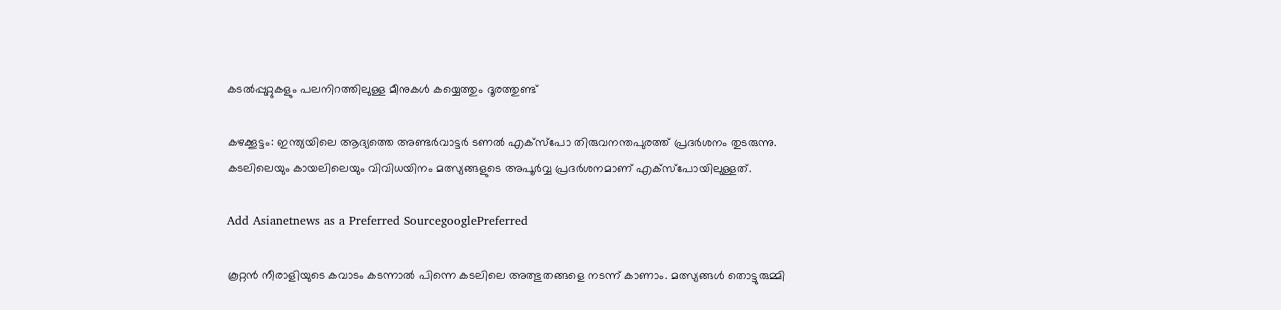കടല്‍പ്പുറ്റുകളും പലനിറത്തിലുള്ള മീനുകൾ കയ്യെത്തും ദൂരത്തുണ്ട്

കഴക്കൂട്ടം: ഇന്ത്യയിലെ ആദ്യത്തെ അണ്ടര്‍വാട്ടര്‍ ടണല്‍ എക്സ്പോ തിരുവനന്തപുരത്ത് പ്രദര്‍ശനം തുടരുന്നു. കടലിലെയും കായലിലെയും വിവിധയിനം മത്സ്യങ്ങളുടെ അപൂര്‍വ്വ പ്രദര്‍ശനമാണ് എക്സ്പോയിലുള്ളത്.

Add Asianetnews as a Preferred SourcegooglePreferred

കൂറ്റന്‍ നീരാളിയുടെ കവാടം കടന്നാല്‍ പിന്നെ കടലിലെ അത്ഭുതങ്ങളെ നടന്ന് കാണാം. മത്സ്യങ്ങള്‍ തൊട്ടുരുമ്മി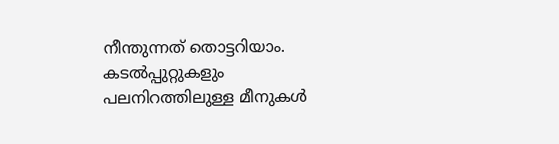നീന്തുന്നത് തൊട്ടറിയാം. കടല്‍പ്പുറ്റുകളും പലനിറത്തിലുള്ള മീനുകൾ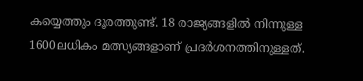കയ്യെത്തും ദൂരത്തുണ്ട്. 18 രാജ്യങ്ങളില്‍ നിന്നുള്ള 1600ലധികം മത്സ്യങ്ങളാണ് പ്രദര്‍ശനത്തിനുള്ളത്.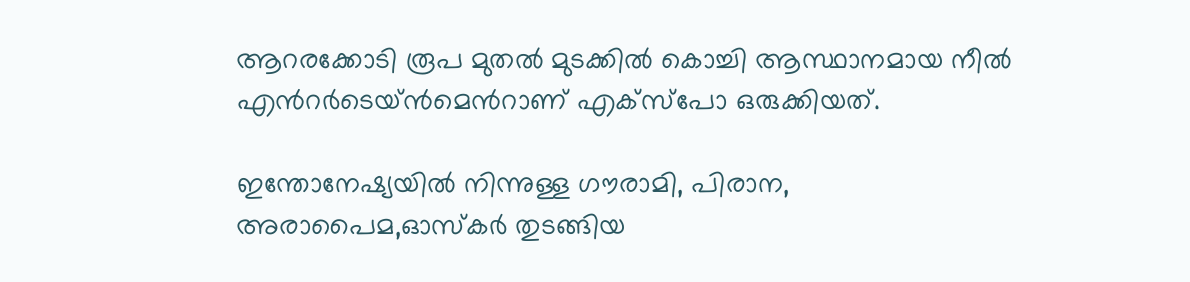ആറരക്കോടി രൂപ മുതല്‍ മുടക്കില്‍ കൊച്ചി ആസ്ഥാനമായ നീല്‍ എന്‍റര്‍ടെയ്ന്‍മെന്‍റാണ് എക്സ്പോ ഒരുക്കിയത്.

ഇന്തോനേഷ്യയില്‍ നിന്നുള്ള ഗൗരാമി, പിരാന, അരാപൈമ,ഓസ്കര്‍ തുടങ്ങിയ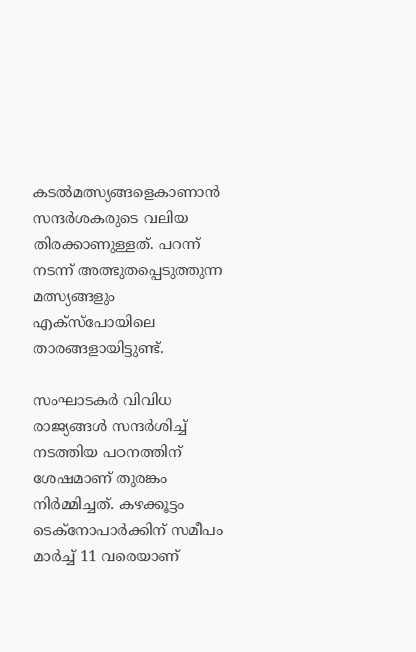കടല്‍മത്സ്യങ്ങളെകാണാന്‍ സന്ദര്‍ശകരുടെ വലിയ തിരക്കാണുള്ളത്. പറന്ന് നടന്ന് അത്ഭുതപ്പെടുത്തുന്ന മത്സ്യങ്ങളും എക്സ്പോയിലെ താരങ്ങളായിട്ടുണ്ട്.

സംഘാടകര്‍ വിവിധ രാജ്യങ്ങള്‍ സന്ദര്‍ശിച്ച് നടത്തിയ പഠനത്തിന് ശേഷമാണ് തുരങ്കം നിര്‍മ്മിച്ചത്. കഴക്കൂട്ടം ടെക്നോപാര്‍ക്കിന് സമീപം മാര്‍ച്ച് 11 വരെയാണ്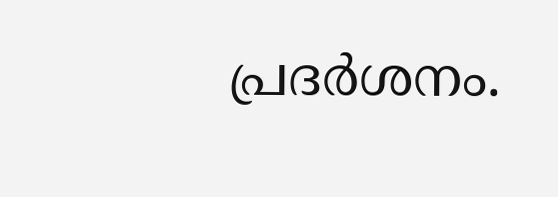പ്രദര്‍ശനം.